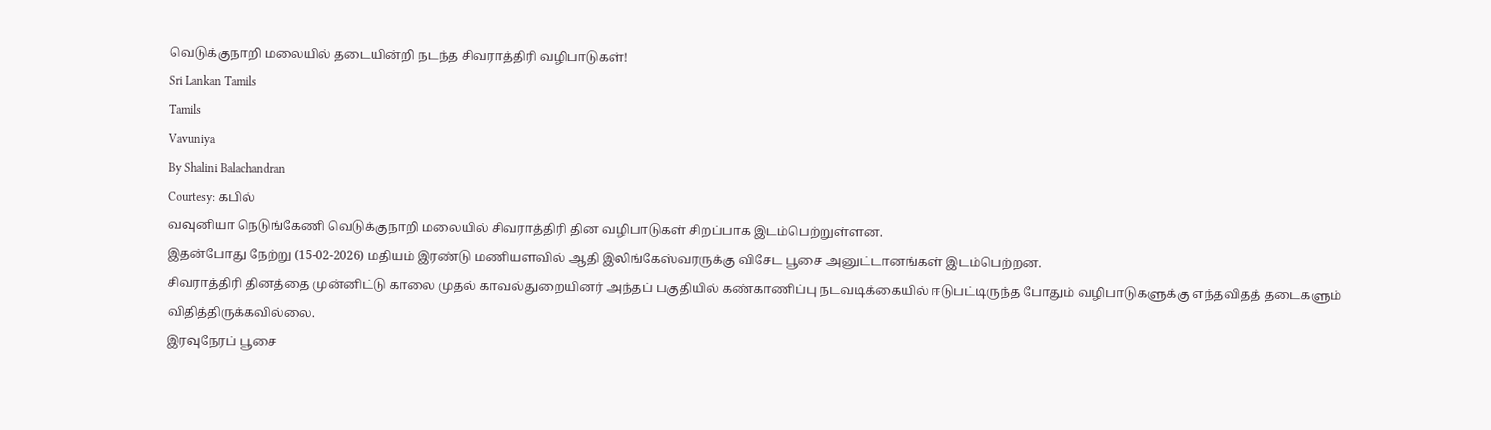வெடுக்குநாறி மலையில் தடையின்றி நடந்த சிவராத்திரி வழிபாடுகள்!
Sri Lankan Tamils
Tamils
Vavuniya
By Shalini Balachandran
Courtesy: கபில்
வவுனியா நெடுங்கேணி வெடுக்குநாறி மலையில் சிவராத்திரி தின வழிபாடுகள் சிறப்பாக இடம்பெற்றுள்ளன.
இதன்போது நேற்று (15-02-2026) மதியம் இரண்டு மணியளவில் ஆதி இலிங்கேஸ்வரருக்கு விசேட பூசை அனுட்டானங்கள் இடம்பெற்றன.
சிவராத்திரி தினத்தை முன்னிட்டு காலை முதல் காவல்துறையினர் அந்தப் பகுதியில் கண்காணிப்பு நடவடிக்கையில் ஈடுபட்டிருந்த போதும் வழிபாடுகளுக்கு எந்தவிதத் தடைகளும் விதித்திருக்கவில்லை.
இரவுநேரப் பூசை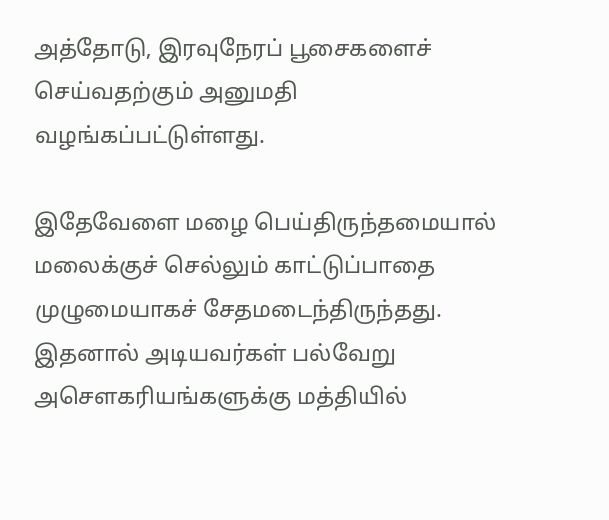அத்தோடு, இரவுநேரப் பூசைகளைச் செய்வதற்கும் அனுமதி வழங்கப்பட்டுள்ளது.

இதேவேளை மழை பெய்திருந்தமையால் மலைக்குச் செல்லும் காட்டுப்பாதை முழுமையாகச் சேதமடைந்திருந்தது.
இதனால் அடியவர்கள் பல்வேறு அசௌகரியங்களுக்கு மத்தியில்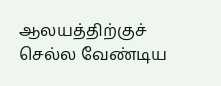ஆலயத்திற்குச் செல்ல வேண்டிய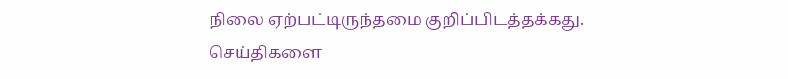நிலை ஏற்பட்டிருந்தமை குறிப்பிடத்தக்கது.
செய்திகளை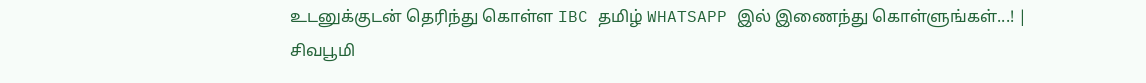உடனுக்குடன் தெரிந்து கொள்ள IBC தமிழ் WHATSAPP இல் இணைந்து கொள்ளுங்கள்...! |
சிவபூமி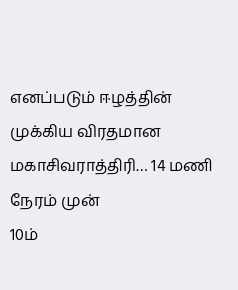எனப்படும் ஈழத்தின் முக்கிய விரதமான மகாசிவராத்திரி… 14 மணி நேரம் முன்
10ம்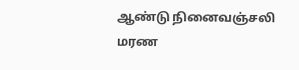ஆண்டு நினைவஞ்சலி
மரண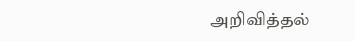அறிவித்தல்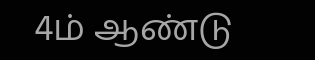4ம் ஆண்டு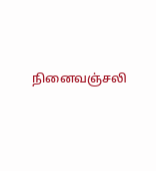நினைவஞ்சலி